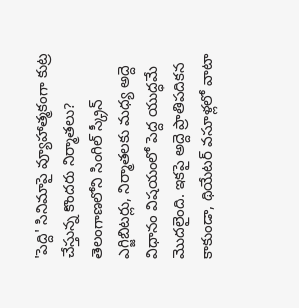'పెద్ది' సినిమాపై వ్యూహాత్మకంగా కుట్ర చేస్తున్న కొందరు నిర్మాతలు?
తెలంగాణలోని సింగిల్ స్క్రీన్ ఎగ్జిబిటర్లు, నిర్మాతలకు మధ్య అద్దె విధానం విషయంలో పెద్ద యుద్ధమే మొదలైంది. ఇకపై అద్దె ప్రాతిపదికన కాకుండా, థియేటర్ వసూళ్లలో వాటా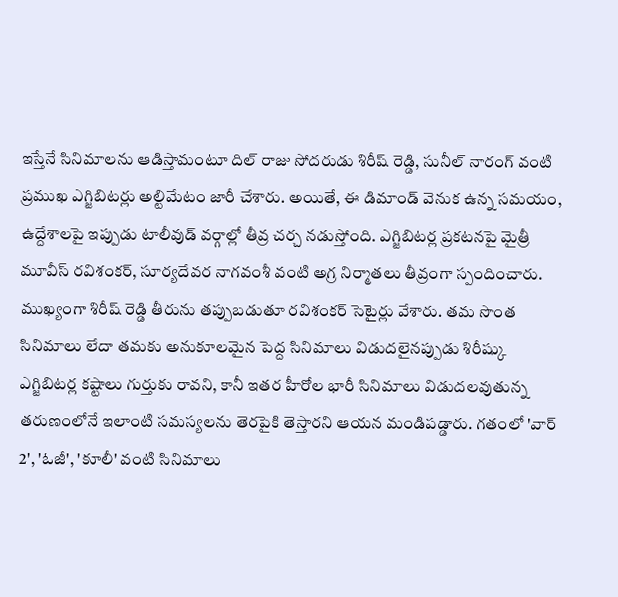ఇస్తేనే సినిమాలను ఆడిస్తామంటూ దిల్ రాజు సోదరుడు శిరీష్ రెడ్డి, సునీల్ నారంగ్ వంటి ప్రముఖ ఎగ్జిబిటర్లు అల్టిమేటం జారీ చేశారు. అయితే, ఈ డిమాండ్ వెనుక ఉన్న సమయం, ఉద్దేశాలపై ఇప్పుడు టాలీవుడ్ వర్గాల్లో తీవ్ర చర్చ నడుస్తోంది. ఎగ్జిబిటర్ల ప్రకటనపై మైత్రీ మూవీస్ రవిశంకర్, సూర్యదేవర నాగవంశీ వంటి అగ్ర నిర్మాతలు తీవ్రంగా స్పందించారు.
ముఖ్యంగా శిరీష్ రెడ్డి తీరును తప్పుబడుతూ రవిశంకర్ సెటైర్లు వేశారు. తమ సొంత సినిమాలు లేదా తమకు అనుకూలమైన పెద్ద సినిమాలు విడుదలైనప్పుడు శిరీష్కు ఎగ్జిబిటర్ల కష్టాలు గుర్తుకు రావని, కానీ ఇతర హీరోల భారీ సినిమాలు విడుదలవుతున్న తరుణంలోనే ఇలాంటి సమస్యలను తెరపైకి తెస్తారని ఆయన మండిపడ్డారు. గతంలో 'వార్ 2', 'ఓజీ', 'కూలీ' వంటి సినిమాలు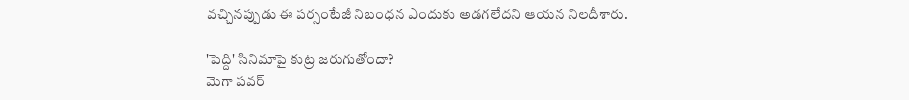వచ్చినప్పుడు ఈ పర్సంటేజీ నిబంధన ఎందుకు అడగలేదని ఆయన నిలదీశారు.

'పెద్ది' సినిమాపై కుట్ర జరుగుతోందా?
మెగా పవర్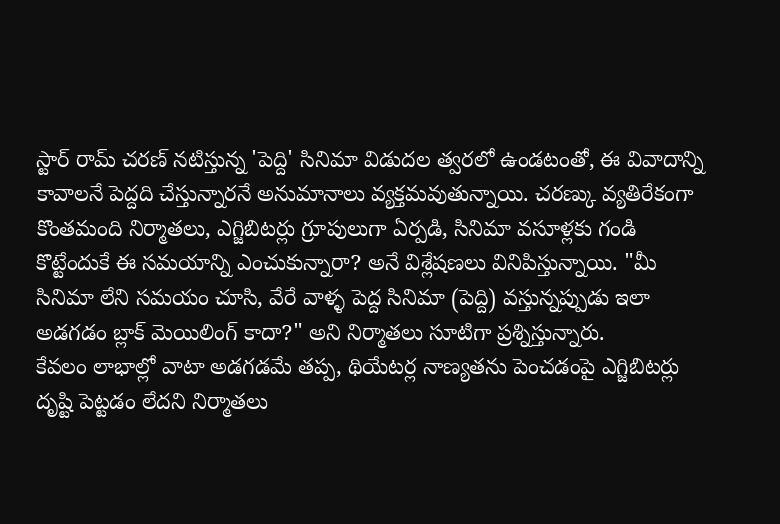స్టార్ రామ్ చరణ్ నటిస్తున్న 'పెద్ది' సినిమా విడుదల త్వరలో ఉండటంతో, ఈ వివాదాన్ని కావాలనే పెద్దది చేస్తున్నారనే అనుమానాలు వ్యక్తమవుతున్నాయి. చరణ్కు వ్యతిరేకంగా కొంతమంది నిర్మాతలు, ఎగ్జిబిటర్లు గ్రూపులుగా ఏర్పడి, సినిమా వసూళ్లకు గండి కొట్టేందుకే ఈ సమయాన్ని ఎంచుకున్నారా? అనే విశ్లేషణలు వినిపిస్తున్నాయి. "మీ సినిమా లేని సమయం చూసి, వేరే వాళ్ళ పెద్ద సినిమా (పెద్ది) వస్తున్నప్పుడు ఇలా అడగడం బ్లాక్ మెయిలింగ్ కాదా?" అని నిర్మాతలు సూటిగా ప్రశ్నిస్తున్నారు.
కేవలం లాభాల్లో వాటా అడగడమే తప్ప, థియేటర్ల నాణ్యతను పెంచడంపై ఎగ్జిబిటర్లు దృష్టి పెట్టడం లేదని నిర్మాతలు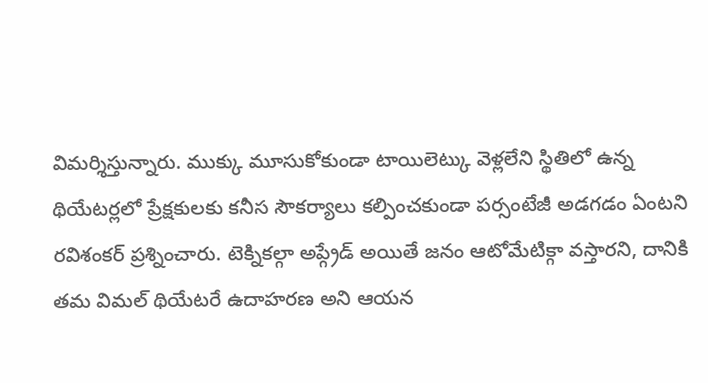విమర్శిస్తున్నారు. ముక్కు మూసుకోకుండా టాయిలెట్కు వెళ్లలేని స్థితిలో ఉన్న థియేటర్లలో ప్రేక్షకులకు కనీస సౌకర్యాలు కల్పించకుండా పర్సంటేజీ అడగడం ఏంటని రవిశంకర్ ప్రశ్నించారు. టెక్నికల్గా అప్గ్రేడ్ అయితే జనం ఆటోమేటిక్గా వస్తారని, దానికి తమ విమల్ థియేటరే ఉదాహరణ అని ఆయన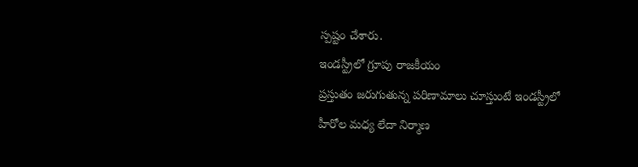స్పష్టం చేశారు.
ఇండస్ట్రీలో గ్రూపు రాజకీయం
ప్రస్తుతం జరుగుతున్న పరిణామాలు చూస్తుంటే ఇండస్ట్రీలో హీరోల మధ్య లేదా నిర్మాణ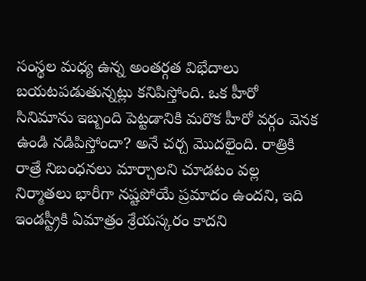సంస్థల మధ్య ఉన్న అంతర్గత విభేదాలు బయటపడుతున్నట్లు కనిపిస్తోంది. ఒక హీరో సినిమాను ఇబ్బంది పెట్టడానికి మరొక హీరో వర్గం వెనక ఉండి నడిపిస్తోందా? అనే చర్చ మొదలైంది. రాత్రికి రాత్రే నిబంధనలు మార్చాలని చూడటం వల్ల నిర్మాతలు భారీగా నష్టపోయే ప్రమాదం ఉందని, ఇది ఇండస్ట్రీకి ఏమాత్రం శ్రేయస్కరం కాదని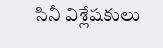సినీ విశ్లేషకులు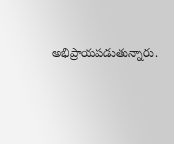అభిప్రాయపడుతున్నారు.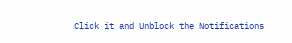Click it and Unblock the Notifications